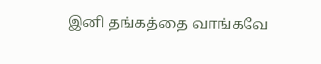இனி தங்கத்தை வாங்கவே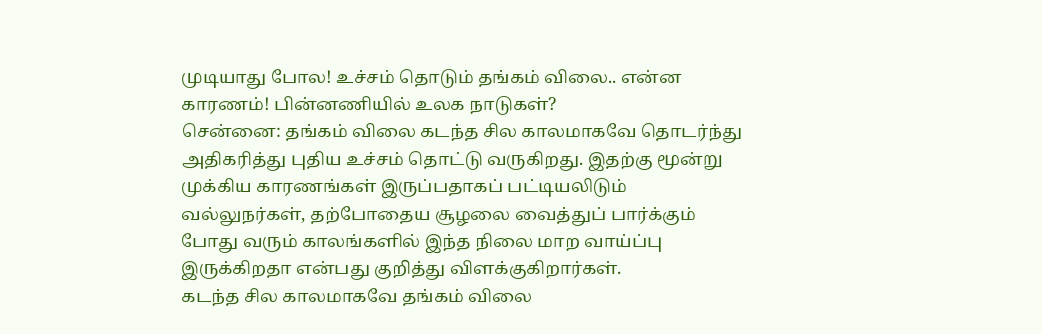முடியாது போல! உச்சம் தொடும் தங்கம் விலை.. என்ன காரணம்! பின்னணியில் உலக நாடுகள்?
சென்னை: தங்கம் விலை கடந்த சில காலமாகவே தொடர்ந்து அதிகரித்து புதிய உச்சம் தொட்டு வருகிறது. இதற்கு மூன்று முக்கிய காரணங்கள் இருப்பதாகப் பட்டியலிடும் வல்லுநர்கள், தற்போதைய சூழலை வைத்துப் பார்க்கும் போது வரும் காலங்களில் இந்த நிலை மாற வாய்ப்பு இருக்கிறதா என்பது குறித்து விளக்குகிறார்கள்.
கடந்த சில காலமாகவே தங்கம் விலை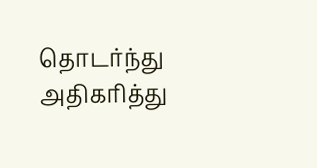தொடர்ந்து அதிகரித்து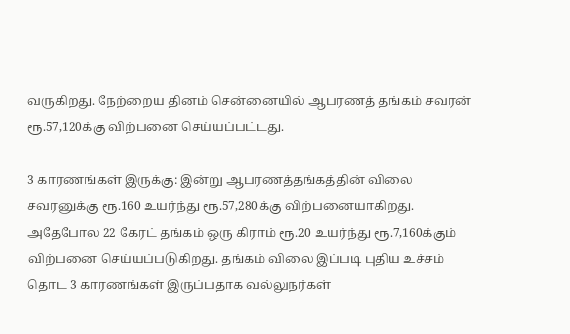வருகிறது. நேற்றைய தினம் சென்னையில் ஆபரணத் தங்கம் சவரன் ரூ.57,120க்கு விற்பனை செய்யப்பட்டது.

3 காரணங்கள் இருக்கு: இன்று ஆபரணத்தங்கத்தின் விலை சவரனுக்கு ரூ.160 உயர்ந்து ரூ.57,280க்கு விற்பனையாகிறது. அதேபோல 22 கேரட் தங்கம் ஒரு கிராம் ரூ.20 உயர்ந்து ரூ.7,160க்கும் விற்பனை செய்யப்படுகிறது. தங்கம் விலை இப்படி புதிய உச்சம் தொட 3 காரணங்கள் இருப்பதாக வல்லுநர்கள்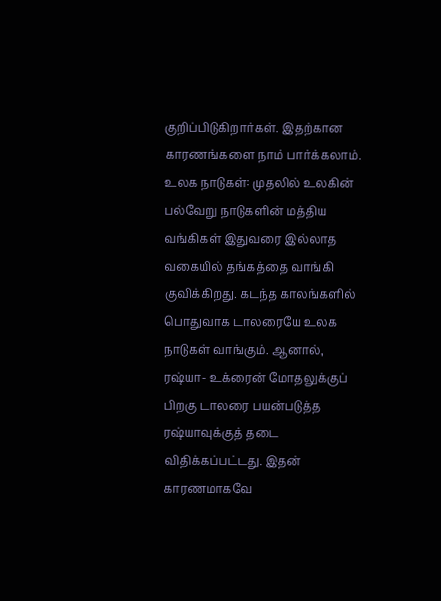குறிப்பிடுகிறார்கள். இதற்கான காரணங்களை நாம் பார்க்கலாம்.
உலக நாடுகள்: முதலில் உலகின் பல்வேறு நாடுகளின் மத்திய வங்கிகள் இதுவரை இல்லாத வகையில் தங்கத்தை வாங்கி குவிக்கிறது. கடந்த காலங்களில் பொதுவாக டாலரையே உலக நாடுகள் வாங்கும். ஆனால், ரஷ்யா- உக்ரைன் மோதலுக்குப் பிறகு டாலரை பயன்படுத்த ரஷ்யாவுக்குத் தடை விதிக்கப்பட்டது. இதன் காரணமாகவே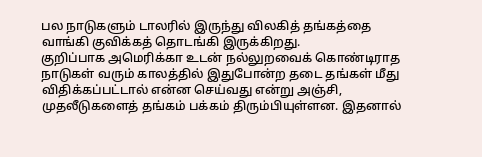பல நாடுகளும் டாலரில் இருந்து விலகித் தங்கத்தை வாங்கி குவிக்கத் தொடங்கி இருக்கிறது.
குறிப்பாக அமெரிக்கா உடன் நல்லுறவைக் கொண்டிராத நாடுகள் வரும் காலத்தில் இதுபோன்ற தடை தங்கள் மீது விதிக்கப்பட்டால் என்ன செய்வது என்று அஞ்சி, முதலீடுகளைத் தங்கம் பக்கம் திரும்பியுள்ளன. இதனால்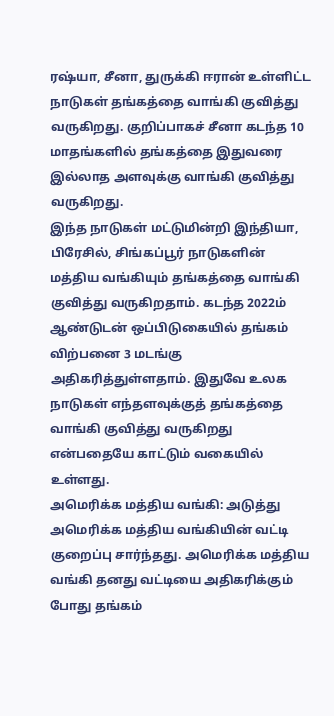ரஷ்யா, சீனா, துருக்கி ஈரான் உள்ளிட்ட நாடுகள் தங்கத்தை வாங்கி குவித்து வருகிறது. குறிப்பாகச் சீனா கடந்த 10 மாதங்களில் தங்கத்தை இதுவரை இல்லாத அளவுக்கு வாங்கி குவித்து வருகிறது.
இந்த நாடுகள் மட்டுமின்றி இந்தியா, பிரேசில், சிங்கப்பூர் நாடுகளின் மத்திய வங்கியும் தங்கத்தை வாங்கி குவித்து வருகிறதாம். கடந்த 2022ம் ஆண்டுடன் ஒப்பிடுகையில் தங்கம் விற்பனை 3 மடங்கு அதிகரித்துள்ளதாம். இதுவே உலக நாடுகள் எந்தளவுக்குத் தங்கத்தை வாங்கி குவித்து வருகிறது என்பதையே காட்டும் வகையில் உள்ளது.
அமெரிக்க மத்திய வங்கி: அடுத்து அமெரிக்க மத்திய வங்கியின் வட்டி குறைப்பு சார்ந்தது. அமெரிக்க மத்திய வங்கி தனது வட்டியை அதிகரிக்கும் போது தங்கம்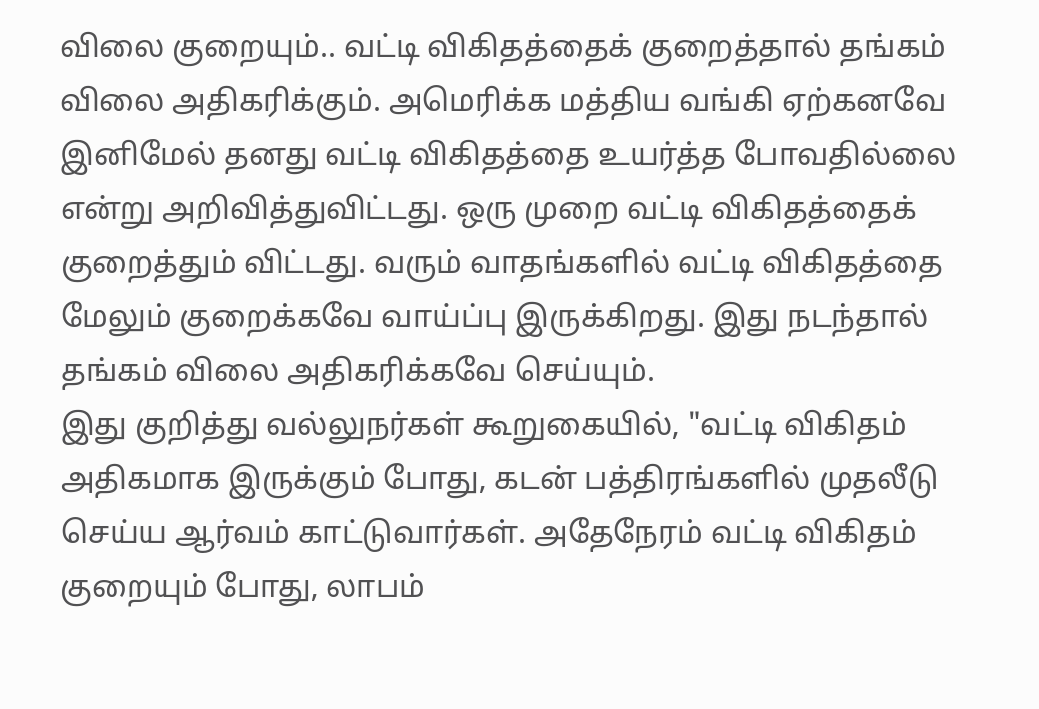விலை குறையும்.. வட்டி விகிதத்தைக் குறைத்தால் தங்கம் விலை அதிகரிக்கும். அமெரிக்க மத்திய வங்கி ஏற்கனவே இனிமேல் தனது வட்டி விகிதத்தை உயர்த்த போவதில்லை என்று அறிவித்துவிட்டது. ஒரு முறை வட்டி விகிதத்தைக் குறைத்தும் விட்டது. வரும் வாதங்களில் வட்டி விகிதத்தை மேலும் குறைக்கவே வாய்ப்பு இருக்கிறது. இது நடந்தால் தங்கம் விலை அதிகரிக்கவே செய்யும்.
இது குறித்து வல்லுநர்கள் கூறுகையில், "வட்டி விகிதம் அதிகமாக இருக்கும் போது, கடன் பத்திரங்களில் முதலீடு செய்ய ஆர்வம் காட்டுவார்கள். அதேநேரம் வட்டி விகிதம் குறையும் போது, லாபம்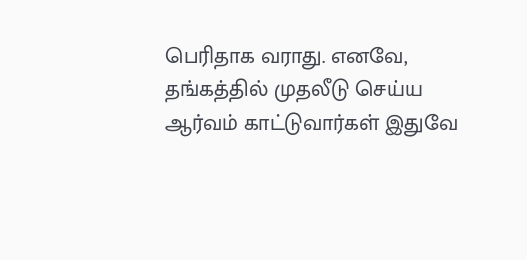பெரிதாக வராது. எனவே, தங்கத்தில் முதலீடு செய்ய ஆர்வம் காட்டுவார்கள் இதுவே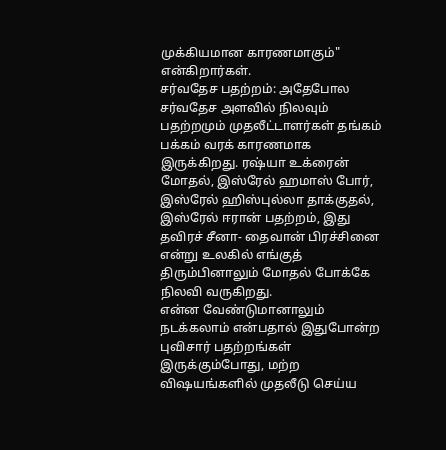முக்கியமான காரணமாகும்" என்கிறார்கள்.
சர்வதேச பதற்றம்: அதேபோல சர்வதேச அளவில் நிலவும் பதற்றமும் முதலீட்டாளர்கள் தங்கம் பக்கம் வரக் காரணமாக இருக்கிறது. ரஷ்யா உக்ரைன் மோதல், இஸ்ரேல் ஹமாஸ் போர், இஸ்ரேல் ஹிஸ்புல்லா தாக்குதல், இஸ்ரேல் ஈரான் பதற்றம், இது தவிரச் சீனா- தைவான் பிரச்சினை என்று உலகில் எங்குத் திரும்பினாலும் மோதல் போக்கே நிலவி வருகிறது.
என்ன வேண்டுமானாலும் நடக்கலாம் என்பதால் இதுபோன்ற புவிசார் பதற்றங்கள் இருக்கும்போது, மற்ற விஷயங்களில் முதலீடு செய்ய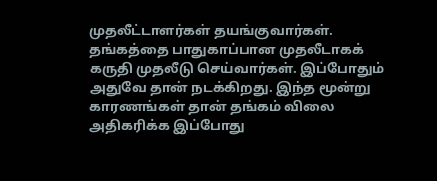முதலீட்டாளர்கள் தயங்குவார்கள். தங்கத்தை பாதுகாப்பான முதலீடாகக் கருதி முதலீடு செய்வார்கள். இப்போதும் அதுவே தான் நடக்கிறது. இந்த மூன்று காரணங்கள் தான் தங்கம் விலை அதிகரிக்க இப்போது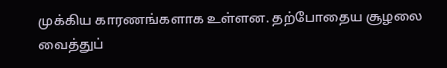முக்கிய காரணங்களாக உள்ளன. தற்போதைய சூழலை வைத்துப்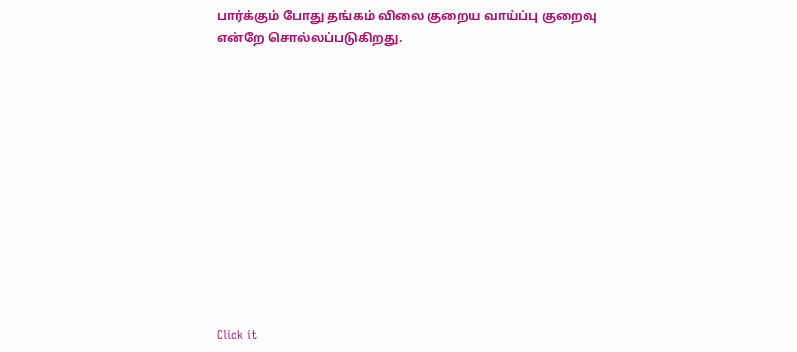பார்க்கும் போது தங்கம் விலை குறைய வாய்ப்பு குறைவு என்றே சொல்லப்படுகிறது.












Click it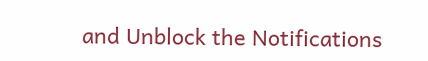and Unblock the Notifications